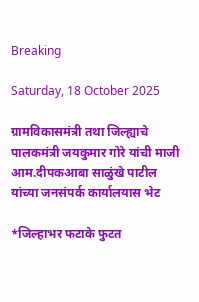Breaking

Saturday, 18 October 2025

ग्रामविकासमंत्री तथा जिल्ह्याचे पालकमंत्री जयकुमार गोरे यांची माजी आम.दीपकआबा साळुंखे पाटील यांच्या जनसंपर्क कार्यालयास भेट

*जिल्हाभर फटाके फुटत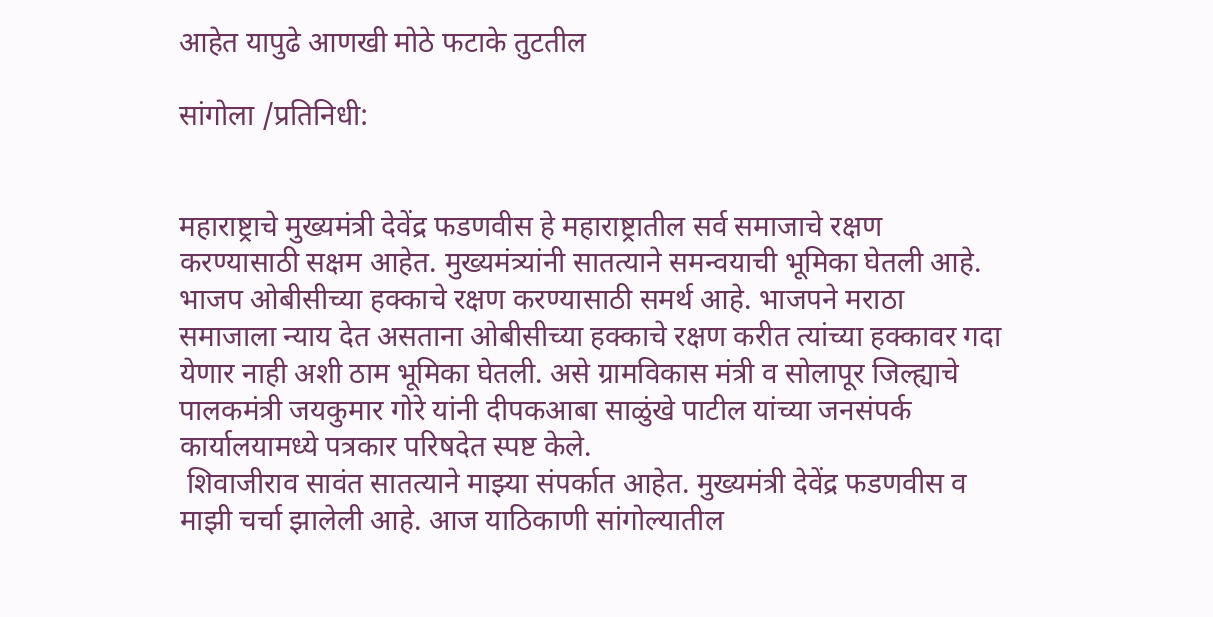आहेत यापुढे आणखी मोठे फटाके तुटतील

सांगोला /प्रतिनिधी:


महाराष्ट्राचे मुख्यमंत्री देवेंद्र फडणवीस हे महाराष्ट्रातील सर्व समाजाचे रक्षण करण्यासाठी सक्षम आहेत. मुख्यमंत्र्यांनी सातत्याने समन्वयाची भूमिका घेतली आहे. भाजप ओबीसीच्या हक्काचे रक्षण करण्यासाठी समर्थ आहे. भाजपने मराठा समाजाला न्याय देत असताना ओबीसीच्या हक्काचे रक्षण करीत त्यांच्या हक्कावर गदा येणार नाही अशी ठाम भूमिका घेतली. असे ग्रामविकास मंत्री व सोलापूर जिल्ह्याचे पालकमंत्री जयकुमार गोरे यांनी दीपकआबा साळुंखे पाटील यांच्या जनसंपर्क कार्यालयामध्ये पत्रकार परिषदेत स्पष्ट केले.
 शिवाजीराव सावंत सातत्याने माझ्या संपर्कात आहेत. मुख्यमंत्री देवेंद्र फडणवीस व माझी चर्चा झालेली आहे. आज याठिकाणी सांगोल्यातील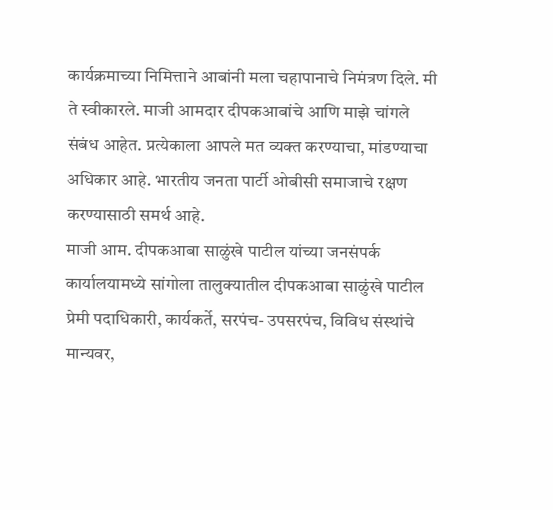कार्यक्रमाच्या निमित्ताने आबांनी मला चहापानाचे निमंत्रण दिले. मी ते स्वीकारले. माजी आमदार दीपकआबांचे आणि माझे चांगले संबंध आहेत. प्रत्येकाला आपले मत व्यक्त करण्याचा, मांडण्याचा अधिकार आहे. भारतीय जनता पार्टी ओबीसी समाजाचे रक्षण करण्यासाठी समर्थ आहे.
माजी आम. दीपकआबा साळुंखे पाटील यांच्या जनसंपर्क कार्यालयामध्ये सांगोला तालुक्यातील दीपकआबा साळुंखे पाटील प्रेमी पदाधिकारी, कार्यकर्ते, सरपंच- उपसरपंच, विविध संस्थांचे मान्यवर,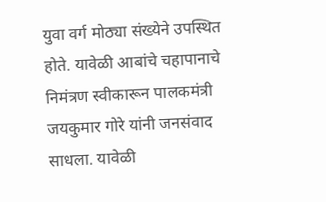युवा वर्ग मोठ्या संख्येने उपस्थित होते. यावेळी आबांचे चहापानाचे निमंत्रण स्वीकारून पालकमंत्री जयकुमार गोरे यांनी जनसंवाद साधला. यावेळी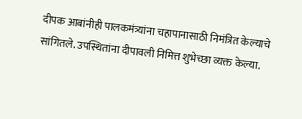दीपक आबांनीही पालकमंत्र्यांना चहापानासाठी निमंत्रित केल्याचे सांगितले. उपस्थितांना दीपावली निमित्त शुभेच्छा व्यक्त केल्या.